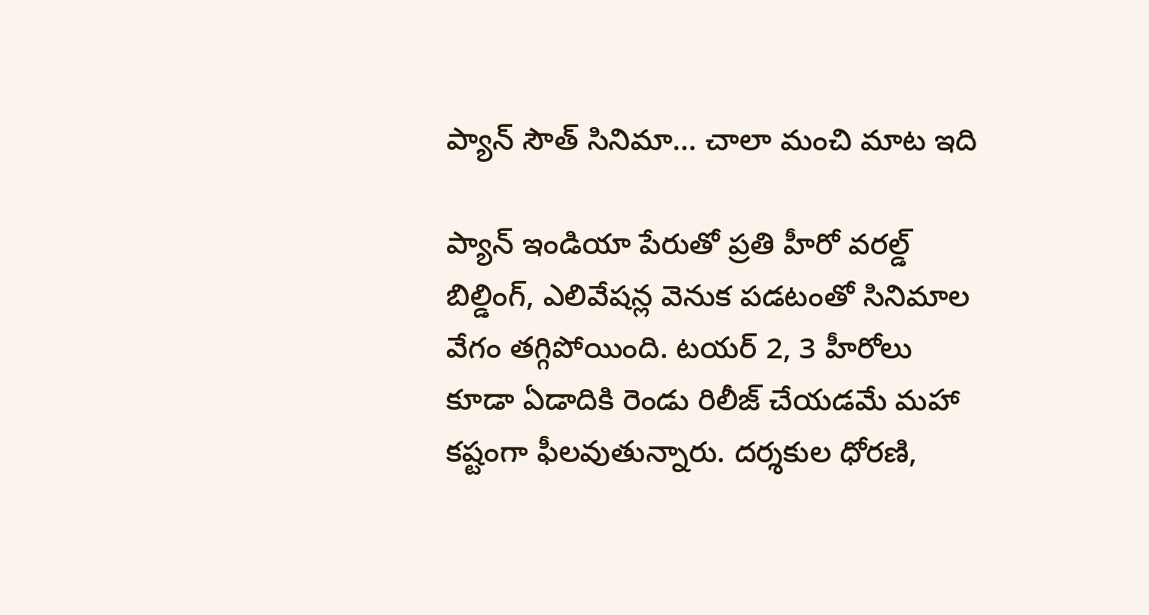ప్యాన్ సౌత్ సినిమా… చాలా మంచి మాట ఇది

ప్యాన్ ఇండియా పేరుతో ప్రతి హీరో వరల్డ్ బిల్డింగ్, ఎలివేషన్ల వెనుక పడటంతో సినిమాల వేగం తగ్గిపోయింది. టయర్ 2, 3 హీరోలు కూడా ఏడాదికి రెండు రిలీజ్ చేయడమే మహా కష్టంగా ఫీలవుతున్నారు. దర్శకుల ధోరణి,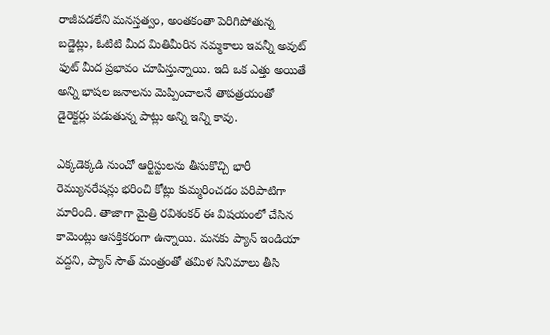రాజీపడలేని మనస్తత్వం, అంతకంతా పెరిగిపోతున్న బడ్జెట్లు, ఓటిటి మీద మితిమీరిన నమ్మకాలు ఇవన్నీ అవుట్ ఫుట్ మీద ప్రభావం చూపిస్తున్నాయి. ఇది ఒక ఎత్తు అయితే అన్ని భాషల జనాలను మెప్పించాలనే తాపత్రయంతో డైరెక్టర్లు పడుతున్న పాట్లు అన్ని ఇన్ని కావు.

ఎక్కడెక్కడి నుంచో ఆర్టిస్టులను తీసుకొచ్చి భారీ రెమ్యునరేషన్లు భరించి కోట్లు కుమ్మరించడం పరిపాటిగా మారింది. తాజాగా మైత్రి రవిశంకర్ ఈ విషయంలో చేసిన కామెంట్లు ఆసక్తికరంగా ఉన్నాయి. మనకు ప్యాన్ ఇండియా వద్దని, ప్యాన్ సౌత్ మంత్రంతో తమిళ సినిమాలు తీసి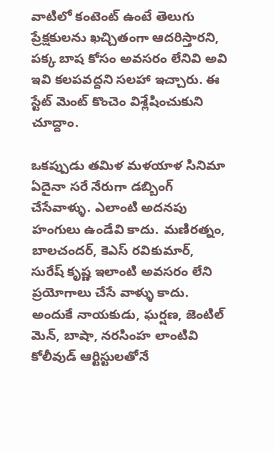వాటిలో కంటెంట్ ఉంటే తెలుగు ప్రేక్షకులను ఖచ్చితంగా ఆదరిస్తారని, పక్క బాష కోసం అవసరం లేనివి అవి ఇవి కలపవద్దని సలహా ఇచ్చారు. ఈ స్టేట్ మెంట్ కొంచెం విశ్లేషించుకుని చూద్దాం.

ఒకప్పుడు తమిళ మళయాళ సినిమా ఏదైనా సరే నేరుగా డబ్బింగ్ చేసేవాళ్ళు. ఎలాంటి అదనపు హంగులు ఉండేవి కాదు. మణిరత్నం, బాలచందర్, కెఎస్ రవికుమార్, సురేష్ కృష్ణ ఇలాంటి అవసరం లేని ప్రయోగాలు చేసే వాళ్ళు కాదు. అందుకే నాయకుడు, ఘర్షణ, జెంటిల్ మెన్, బాషా, నరసింహ లాంటివి కోలీవుడ్ ఆర్టిస్టులతోనే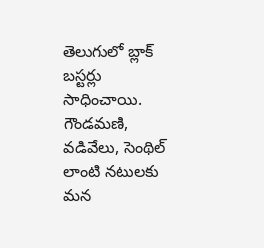తెలుగులో బ్లాక్ బస్టర్లు సాధించాయి. గౌండమణి, వడివేలు, సెంథిల్ లాంటి నటులకు మన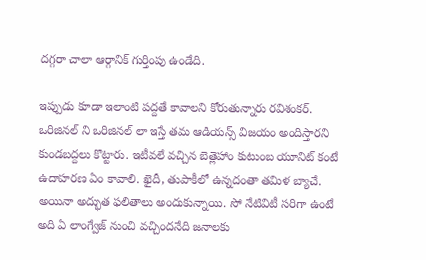దగ్గరా చాలా ఆర్గానిక్ గుర్తింపు ఉండేది.

ఇప్పుడు కూడా ఇలాంటి పద్దతే కావాలని కోరుతున్నారు రవిశంకర్. ఒరిజినల్ ని ఒరిజినల్ లా ఇస్తే తమ ఆడియన్స్ విజయం అందిస్తారని కుండబద్దలు కొట్టారు. ఇటీవలే వచ్చిన బెత్లెహాం కుటుంబ యూనిట్ కంటే ఉదాహరణ ఏం కావాలి. ఖైదీ, తుపాకీలో ఉన్నదంతా తమిళ బ్యాచే. అయినా అద్భుత ఫలితాలు అందుకున్నాయి. సో నేటివిటీ సరిగా ఉంటే అది ఏ లాంగ్వేజ్ నుంచి వచ్చిందనేది జనాలకు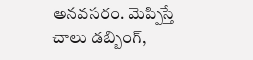అనవసరం. మెప్పిస్తే చాలు డబ్బింగ్,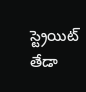స్ట్రెయిట్ తేడా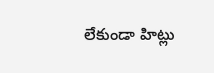లేకుండా హిట్లు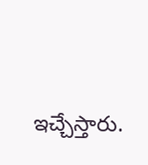ఇచ్చేస్తారు.